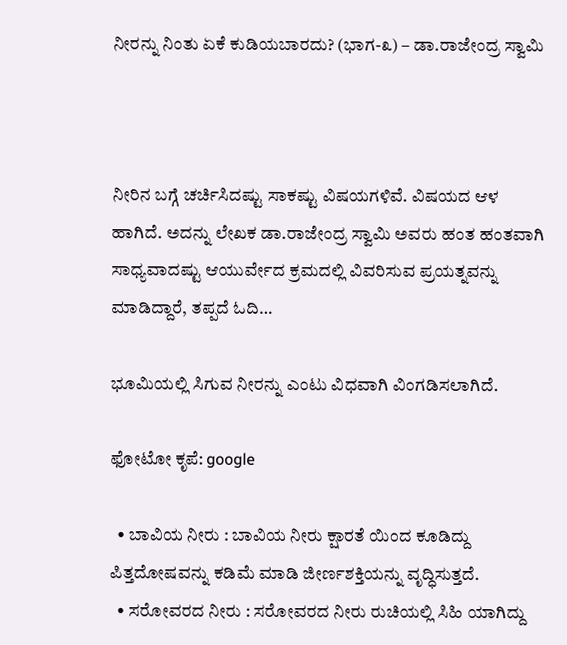ನೀರನ್ನು ನಿಂತು ಏಕೆ ಕುಡಿಯಬಾರದು? (ಭಾಗ-೩) – ಡಾ.ರಾಜೇಂದ್ರ ಸ್ವಾಮಿ



ನೀರಿನ ಬಗ್ಗೆ ಚರ್ಚಿಸಿದಷ್ಟು ಸಾಕಷ್ಟು ವಿಷಯಗಳಿವೆ. ವಿಷಯದ ಆಳ ಹಾಗಿದೆ. ಅದನ್ನು ಲೇಖಕ ಡಾ.ರಾಜೇಂದ್ರ ಸ್ವಾಮಿ ಅವರು ಹಂತ ಹಂತವಾಗಿ ಸಾಧ್ಯವಾದಷ್ಟು ಆಯುರ್ವೇದ ಕ್ರಮದಲ್ಲಿ ವಿವರಿಸುವ ಪ್ರಯತ್ನವನ್ನು ಮಾಡಿದ್ದಾರೆ, ತಪ್ಪದೆ ಓದಿ…

ಭೂಮಿಯಲ್ಲಿ ಸಿಗುವ ನೀರನ್ನು ಎಂಟು ವಿಧವಾಗಿ ವಿಂಗಡಿಸಲಾಗಿದೆ.

ಫೋಟೋ ಕೃಪೆ: google

  • ಬಾವಿಯ ನೀರು : ಬಾವಿಯ ನೀರು ಕ್ಷಾರತೆ ಯಿಂದ ಕೂಡಿದ್ದು ಪಿತ್ತದೋಷವನ್ನು ಕಡಿಮೆ ಮಾಡಿ ಜೀರ್ಣಶಕ್ತಿಯನ್ನು ವೃದ್ಧಿಸುತ್ತದೆ.
  • ಸರೋವರದ ನೀರು : ಸರೋವರದ ನೀರು ರುಚಿಯಲ್ಲಿ ಸಿಹಿ ಯಾಗಿದ್ದು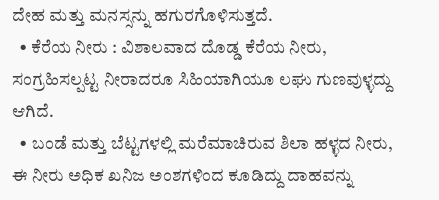ದೇಹ ಮತ್ತು ಮನಸ್ಸನ್ನು ಹಗುರಗೊಳಿಸುತ್ತದೆ.
  • ಕೆರೆಯ ನೀರು : ವಿಶಾಲವಾದ ದೊಡ್ಡ ಕೆರೆಯ ನೀರು, ಸಂಗ್ರಹಿಸಲ್ಪಟ್ಟ ನೀರಾದರೂ ಸಿಹಿಯಾಗಿಯೂ ಲಘು ಗುಣವುಳ್ಳದ್ದು ಆಗಿದೆ.
  • ಬಂಡೆ ಮತ್ತು ಬೆಟ್ಟಗಳಲ್ಲಿ ಮರೆಮಾಚಿರುವ ಶಿಲಾ ಹಳ್ಳದ ನೀರು, ಈ ನೀರು ಅಧಿಕ ಖನಿಜ ಅಂಶಗಳಿಂದ ಕೂಡಿದ್ದು ದಾಹವನ್ನು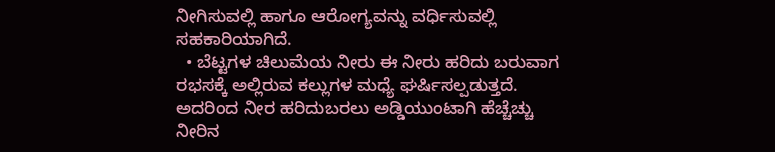ನೀಗಿಸುವಲ್ಲಿ ಹಾಗೂ ಆರೋಗ್ಯವನ್ನು ವರ್ಧಿಸುವಲ್ಲಿ ಸಹಕಾರಿಯಾಗಿದೆ.
  • ಬೆಟ್ಟಗಳ ಚಿಲುಮೆಯ ನೀರು ಈ ನೀರು ಹರಿದು ಬರುವಾಗ ರಭಸಕ್ಕೆ ಅಲ್ಲಿರುವ ಕಲ್ಲುಗಳ ಮಧ್ಯೆ ಘರ್ಷಿಸಲ್ಪಡುತ್ತದೆ.  ಅದರಿಂದ ನೀರ ಹರಿದುಬರಲು ಅಡ್ಡಿಯುಂಟಾಗಿ ಹೆಚ್ಚೆಚ್ಚು ನೀರಿನ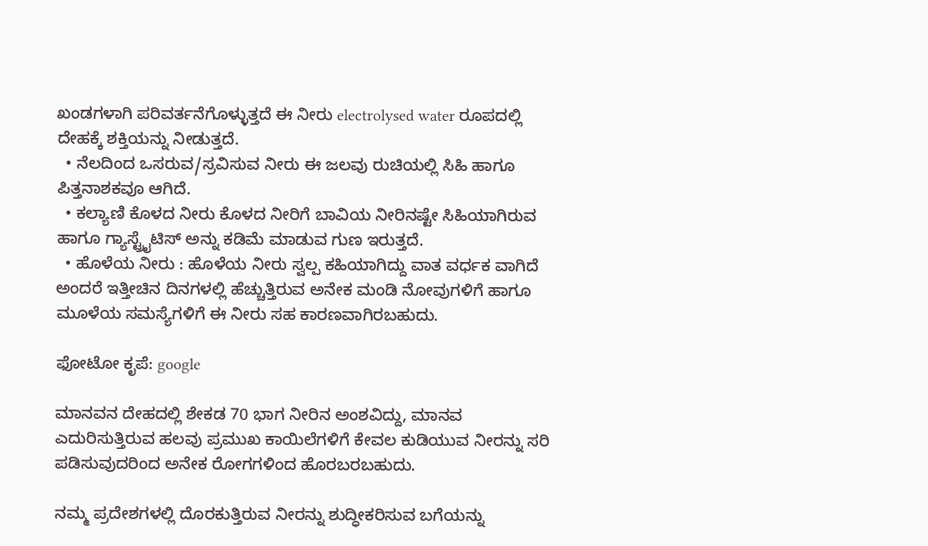ಖಂಡಗಳಾಗಿ ಪರಿವರ್ತನೆಗೊಳ್ಳುತ್ತದೆ ಈ ನೀರು electrolysed water ರೂಪದಲ್ಲಿ ದೇಹಕ್ಕೆ ಶಕ್ತಿಯನ್ನು ನೀಡುತ್ತದೆ.
  • ನೆಲದಿಂದ ಒಸರುವ/ಸ್ರವಿಸುವ ನೀರು ಈ ಜಲವು ರುಚಿಯಲ್ಲಿ ಸಿಹಿ ಹಾಗೂ ಪಿತ್ತನಾಶಕವೂ ಆಗಿದೆ.
  • ಕಲ್ಯಾಣಿ ಕೊಳದ ನೀರು ಕೊಳದ ನೀರಿಗೆ ಬಾವಿಯ ನೀರಿನಷ್ಟೇ ಸಿಹಿಯಾಗಿರುವ ಹಾಗೂ ಗ್ಯಾಸ್ಟ್ರೈಟಿಸ್ ಅನ್ನು ಕಡಿಮೆ ಮಾಡುವ ಗುಣ ಇರುತ್ತದೆ.
  • ಹೊಳೆಯ ನೀರು : ಹೊಳೆಯ ನೀರು ಸ್ವಲ್ಪ ಕಹಿಯಾಗಿದ್ದು ವಾತ ವರ್ಧಕ ವಾಗಿದೆ ಅಂದರೆ ಇತ್ತೀಚಿನ ದಿನಗಳಲ್ಲಿ ಹೆಚ್ಚುತ್ತಿರುವ ಅನೇಕ ಮಂಡಿ ನೋವುಗಳಿಗೆ ಹಾಗೂ ಮೂಳೆಯ ಸಮಸ್ಯೆಗಳಿಗೆ ಈ ನೀರು ಸಹ ಕಾರಣವಾಗಿರಬಹುದು.

ಫೋಟೋ ಕೃಪೆ: google

ಮಾನವನ ದೇಹದಲ್ಲಿ ಶೇಕಡ 70 ಭಾಗ ನೀರಿನ ಅಂಶವಿದ್ದು, ಮಾನವ ಎದುರಿಸುತ್ತಿರುವ ಹಲವು ಪ್ರಮುಖ ಕಾಯಿಲೆಗಳಿಗೆ ಕೇವಲ ಕುಡಿಯುವ ನೀರನ್ನು ಸರಿ ಪಡಿಸುವುದರಿಂದ ಅನೇಕ ರೋಗಗಳಿಂದ ಹೊರಬರಬಹುದು.

ನಮ್ಮ ಪ್ರದೇಶಗಳಲ್ಲಿ ದೊರಕುತ್ತಿರುವ ನೀರನ್ನು ಶುದ್ಧೀಕರಿಸುವ ಬಗೆಯನ್ನು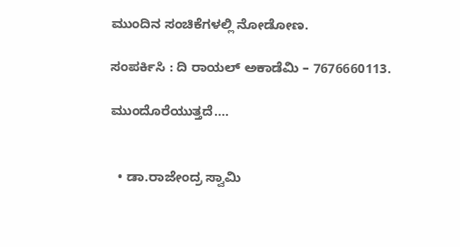ಮುಂದಿನ ಸಂಚಿಕೆಗಳಲ್ಲಿ ನೋಡೋಣ.

ಸಂಪರ್ಕಿಸಿ : ದಿ ರಾಯಲ್ ಅಕಾಡೆಮಿ – 7676660113.

ಮುಂದೊರೆಯುತ್ತದೆ….


  • ಡಾ.ರಾಜೇಂದ್ರ ಸ್ವಾಮಿ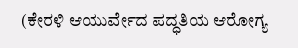(ಕೇರಳಿ ಆಯುರ್ವೇದ ಪದ್ಧತಿಯ ಆರೋಗ್ಯ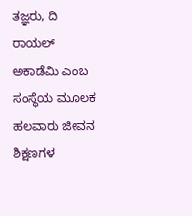ತಜ್ಞರು, ದಿ ರಾಯಲ್ ಅಕಾಡೆಮಿ ಎಂಬ ಸಂಸ್ಥೆಯ ಮೂಲಕ ಹಲವಾರು ಜೀವನ ಶಿಕ್ಷಣಗಳ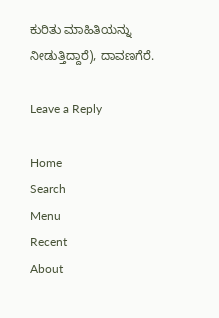ಕುರಿತು ಮಾಹಿತಿಯನ್ನು ನೀಡುತ್ತಿದ್ದಾರೆ), ದಾವಣಗೆರೆ.

Leave a Reply

Home
Search
Menu
Recent
About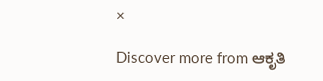×

Discover more from ಆಕೃತಿ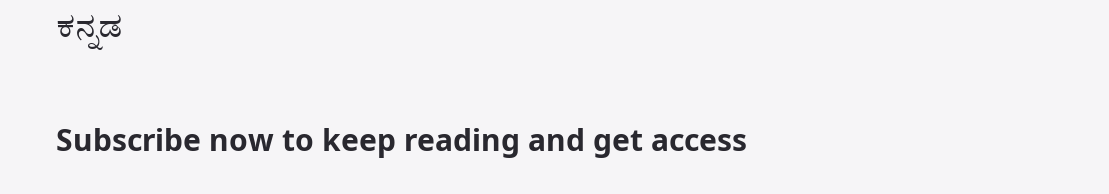ಕನ್ನಡ

Subscribe now to keep reading and get access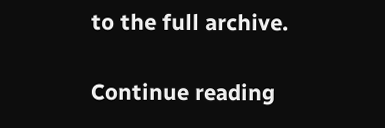to the full archive.

Continue reading